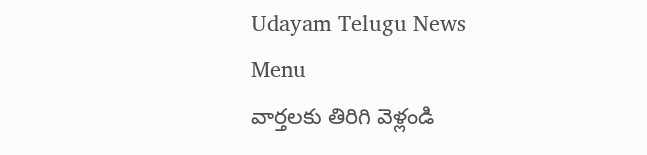Udayam Telugu News
Menu
వార్తలకు తిరిగి వెళ్లండి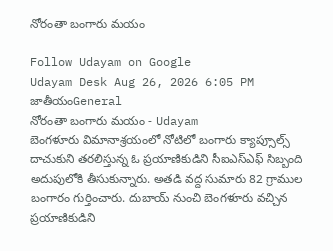నోరంతా బంగారు మయం

Follow Udayam on Google
Udayam Desk Aug 26, 2026 6:05 PM జాతీయంGeneral
నోరంతా బంగారు మయం - Udayam
బెంగళూరు విమానాశ్రయంలో నోటిలో బంగారు క్యాప్సూల్స్‌ దాచుకుని తరలిస్తున్న ఓ ప్రయాణికుడిని సీఐఎస్‌ఎఫ్‌ సిబ్బంది అదుపులోకి తీసుకున్నారు. అతడి వద్ద సుమారు 82 గ్రాముల బంగారం గుర్తించారు. దుబాయ్‌ నుంచి బెంగళూరు వచ్చిన ప్రయాణికుడిని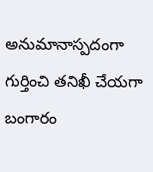అనుమానాస్పదంగా గుర్తించి తనిఖీ చేయగా బంగారం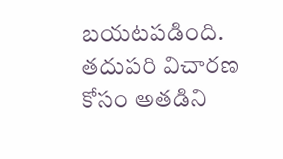బయటపడింది. తదుపరి విచారణ కోసం అతడిని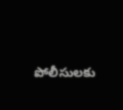పోలీసులకు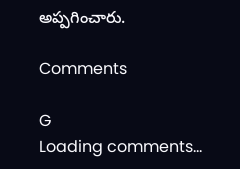అప్పగించారు.

Comments

G
Loading comments...